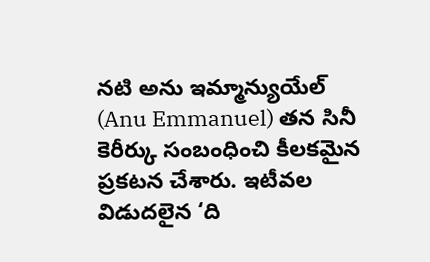నటి అను ఇమ్మాన్యుయేల్ (Anu Emmanuel) తన సినీ కెరీర్కు సంబంధించి కీలకమైన ప్రకటన చేశారు. ఇటీవల విడుదలైన ‘ది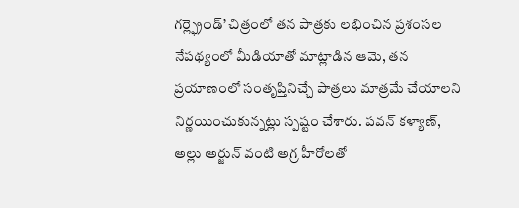గర్ల్ఫ్రెండ్’ చిత్రంలో తన పాత్రకు లభించిన ప్రశంసల నేపథ్యంలో మీడియాతో మాట్లాడిన ఆమె, తన ప్రయాణంలో సంతృప్తినిచ్చే పాత్రలు మాత్రమే చేయాలని నిర్ణయించుకున్నట్లు స్పష్టం చేశారు. పవన్ కళ్యాణ్, అల్లు అర్జున్ వంటి అగ్ర హీరోలతో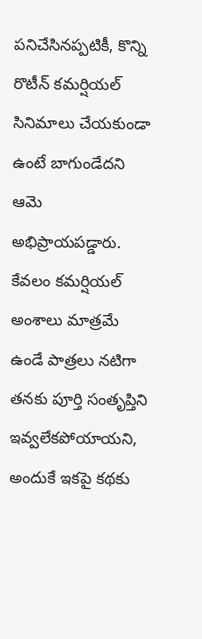పనిచేసినప్పటికీ, కొన్ని రొటీన్ కమర్షియల్ సినిమాలు చేయకుండా ఉంటే బాగుండేదని ఆమె అభిప్రాయపడ్డారు. కేవలం కమర్షియల్ అంశాలు మాత్రమే ఉండే పాత్రలు నటిగా తనకు పూర్తి సంతృప్తిని ఇవ్వలేకపోయాయని, అందుకే ఇకపై కథకు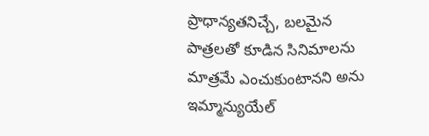ప్రాధాన్యతనిచ్చే, బలమైన పాత్రలతో కూడిన సినిమాలను మాత్రమే ఎంచుకుంటానని అను ఇమ్మాన్యుయేల్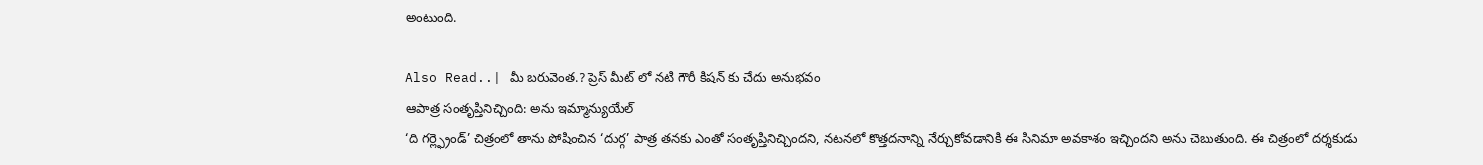అంటుంది.

Also Read..| మీ బరువెంత.? ప్రెస్ మీట్ లో నటి గౌరీ కిషన్ కు చేదు అనుభవం
ఆపాత్ర సంతృప్తినిచ్చింది: అను ఇమ్మాన్యుయేల్
‘ది గర్ల్ఫ్రెండ్’ చిత్రంలో తాను పోషించిన ‘దుర్గ’ పాత్ర తనకు ఎంతో సంతృప్తినిచ్చిందని, నటనలో కొత్తదనాన్ని నేర్చుకోవడానికి ఈ సినిమా అవకాశం ఇచ్చిందని అను చెబుతుంది. ఈ చిత్రంలో దర్శకుడు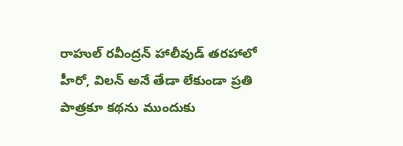రాహుల్ రవీంద్రన్ హాలీవుడ్ తరహాలో హీరో, విలన్ అనే తేడా లేకుండా ప్రతి పాత్రకూ కథను ముందుకు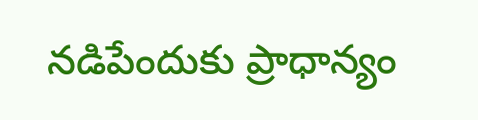నడిపేందుకు ప్రాధాన్యం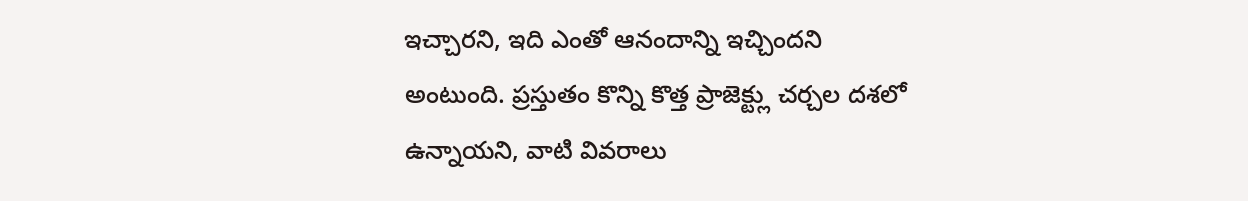ఇచ్చారని, ఇది ఎంతో ఆనందాన్ని ఇచ్చిందని అంటుంది. ప్రస్తుతం కొన్ని కొత్త ప్రాజెక్ట్లు చర్చల దశలో ఉన్నాయని, వాటి వివరాలు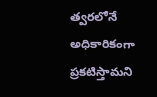త్వరలోనే అధికారికంగా ప్రకటిస్తామని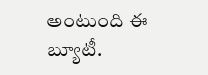అంటుంది ఈ బ్యూటీ.